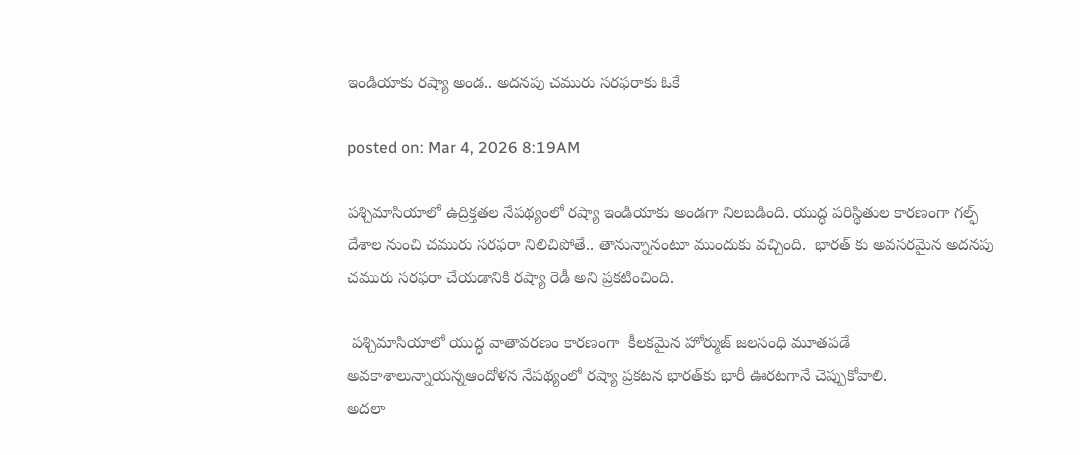ఇండియాకు రష్యా అండ.. అదనపు చమురు సరఫరాకు ఓకే

posted on: Mar 4, 2026 8:19AM

పశ్చిమాసియాలో ఉద్రిక్తతల నేపథ్యంలో రష్యా ఇండియాకు అండగా నిలబడింది. యుద్ధ పరిస్థితుల కారణంగా గల్ఫ్ దేశాల నుంచి చమురు సరఫరా నిలిచిపోతే.. తానున్నానంటూ ముందుకు వచ్చింది.  భారత్ కు అవసరమైన అదనపు చమురు సరఫరా చేయడానికి రష్యా రెడీ అని ప్రకటించింది.

 పశ్చిమాసియాలో యుద్ధ వాతావరణం కారణంగా  కీలకమైన హోర్ముజ్ జలసంధి మూతపడే అవకాశాలున్నాయన్నఆందోళన నేపథ్యంలో రష్యా ప్రకటన భారత్‌కు భారీ ఊరటగానే చెప్పుకోవాలి.
అదలా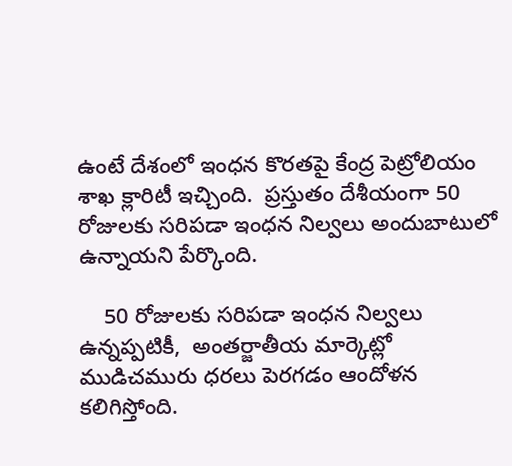ఉంటే దేశంలో ఇంధన కొరతపై కేంద్ర పెట్రోలియం శాఖ క్లారిటీ ఇచ్చింది.  ప్రస్తుతం దేశీయంగా 50 రోజులకు సరిపడా ఇంధన నిల్వలు అందుబాటులో ఉన్నాయని పేర్కొంది.

    50 రోజులకు సరిపడా ఇంధన నిల్వలు ఉన్నప్పటికీ,  అంతర్జాతీయ మార్కెట్లో ముడిచమురు ధరలు పెరగడం ఆందోళన కలిగిస్తోంది.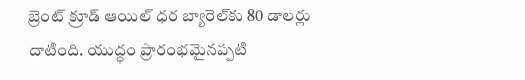బ్రెంట్ క్రూడ్ ఆయిల్ ధర బ్యారెల్‌కు 80 డాలర్లు దాటింది. యుద్ధం ప్రారంభమైనప్పటి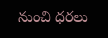నుంచి ధరలు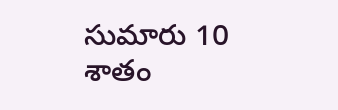సుమారు 10 శాతం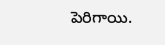పెరిగాయి.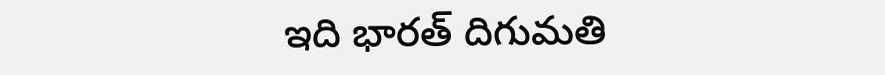ఇది భారత్ దిగుమతి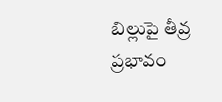బిల్లుపై తీవ్ర ప్రభావం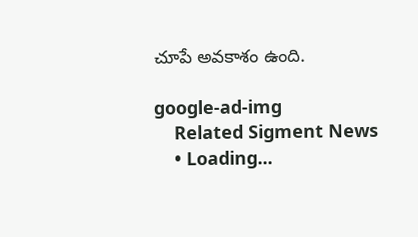చూపే అవకాశం ఉంది.

google-ad-img
    Related Sigment News
    • Loading...